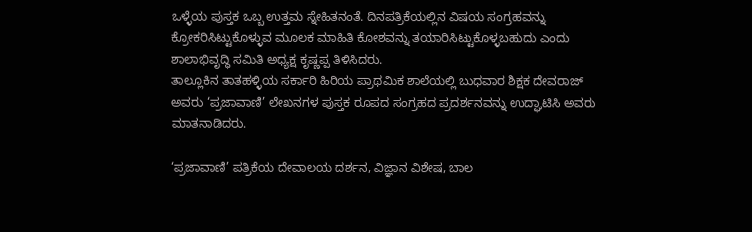ಒಳ್ಳೆಯ ಪುಸ್ತಕ ಒಬ್ಬ ಉತ್ತಮ ಸ್ನೇಹಿತನಂತೆ. ದಿನಪತ್ರಿಕೆಯಲ್ಲಿನ ವಿಷಯ ಸಂಗ್ರಹವನ್ನು ಕ್ರೋಕರಿಸಿಟ್ಟುಕೊಳ್ಳುವ ಮೂಲಕ ಮಾಹಿತಿ ಕೋಶವನ್ನು ತಯಾರಿಸಿಟ್ಟುಕೊಳ್ಳಬಹುದು ಎಂದು ಶಾಲಾಭಿವೃದ್ಧಿ ಸಮಿತಿ ಅಧ್ಯಕ್ಷ ಕೃಷ್ಣಪ್ಪ ತಿಳಿಸಿದರು.
ತಾಲ್ಲೂಕಿನ ತಾತಹಳ್ಳಿಯ ಸರ್ಕಾರಿ ಹಿರಿಯ ಪ್ರಾಥಮಿಕ ಶಾಲೆಯಲ್ಲಿ ಬುಧವಾರ ಶಿಕ್ಷಕ ದೇವರಾಜ್ ಅವರು ‘ಪ್ರಜಾವಾಣಿ’ ಲೇಖನಗಳ ಪುಸ್ತಕ ರೂಪದ ಸಂಗ್ರಹದ ಪ್ರದರ್ಶನವನ್ನು ಉದ್ಘಾಟಿಸಿ ಅವರು ಮಾತನಾಡಿದರು.

‘ಪ್ರಜಾವಾಣಿ’ ಪತ್ರಿಕೆಯ ದೇವಾಲಯ ದರ್ಶನ, ವಿಜ್ಞಾನ ವಿಶೇಷ, ಬಾಲ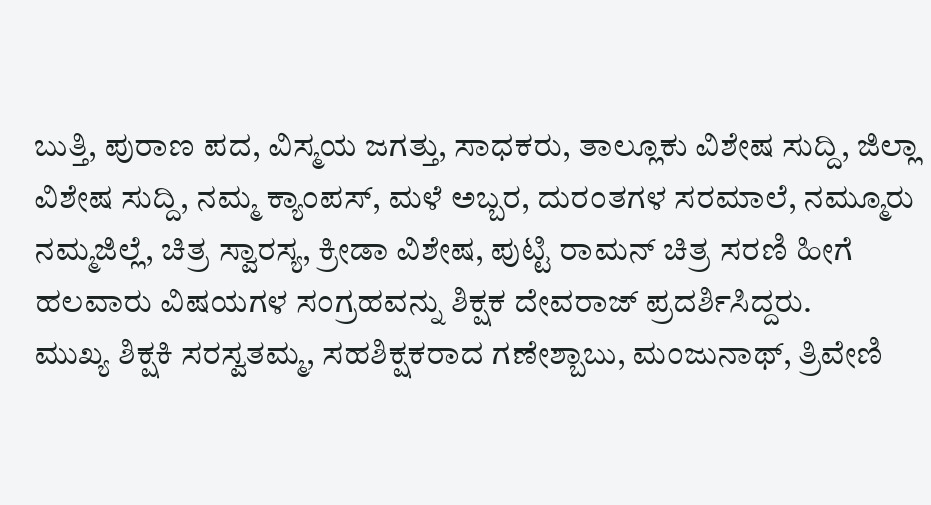ಬುತ್ತಿ, ಪುರಾಣ ಪದ, ವಿಸ್ಮಯ ಜಗತ್ತು, ಸಾಧಕರು, ತಾಲ್ಲೂಕು ವಿಶೇಷ ಸುದ್ದಿ, ಜಿಲ್ಲಾ ವಿಶೇಷ ಸುದ್ದಿ, ನಮ್ಮ ಕ್ಯಾಂಪಸ್, ಮಳೆ ಅಬ್ಬರ, ದುರಂತಗಳ ಸರಮಾಲೆ, ನಮ್ಮೂರು ನಮ್ಮಜಿಲ್ಲೆ, ಚಿತ್ರ ಸ್ವಾರಸ್ಯ, ಕ್ರೀಡಾ ವಿಶೇಷ, ಪುಟ್ಟಿ ರಾಮನ್ ಚಿತ್ರ ಸರಣಿ ಹೀಗೆ ಹಲವಾರು ವಿಷಯಗಳ ಸಂಗ್ರಹವನ್ನು ಶಿಕ್ಷಕ ದೇವರಾಜ್ ಪ್ರದರ್ಶಿಸಿದ್ದರು.
ಮುಖ್ಯ ಶಿಕ್ಷಕಿ ಸರಸ್ವತಮ್ಮ, ಸಹಶಿಕ್ಷಕರಾದ ಗಣೇಶ್ಬಾಬು, ಮಂಜುನಾಥ್, ತ್ರಿವೇಣಿ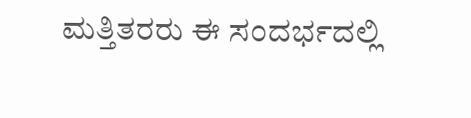ಮತ್ತಿತರರು ಈ ಸಂದರ್ಭದಲ್ಲಿ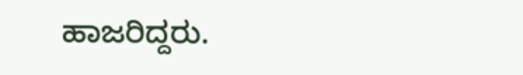ಹಾಜರಿದ್ದರು.